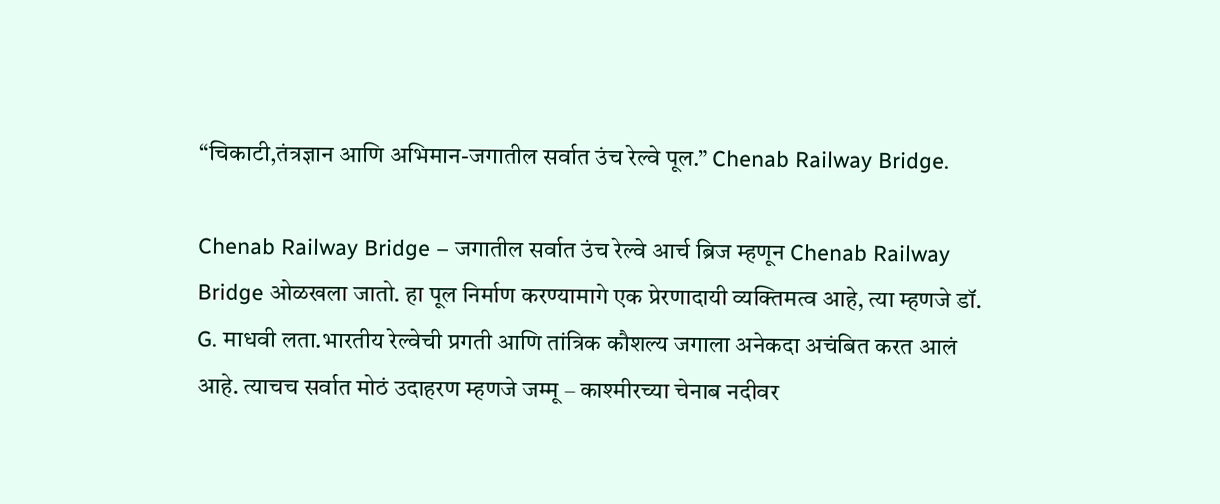“चिकाटी,तंत्रज्ञान आणि अभिमान-जगातील सर्वात उंच रेल्वे पूल.” Chenab Railway Bridge.

Chenab Railway Bridge – जगातील सर्वात उंच रेल्वे आर्च ब्रिज म्हणून Chenab Railway Bridge ओळखला जातो. हा पूल निर्माण करण्यामागे एक प्रेरणादायी व्यक्तिमत्व आहे, त्या म्हणजे डॉ. G. माधवी लता.भारतीय रेल्वेची प्रगती आणि तांत्रिक कौशल्य जगाला अनेकदा अचंबित करत आलं आहे. त्याचच सर्वात मोठं उदाहरण म्हणजे जम्मू – काश्मीरच्या चेनाब नदीवर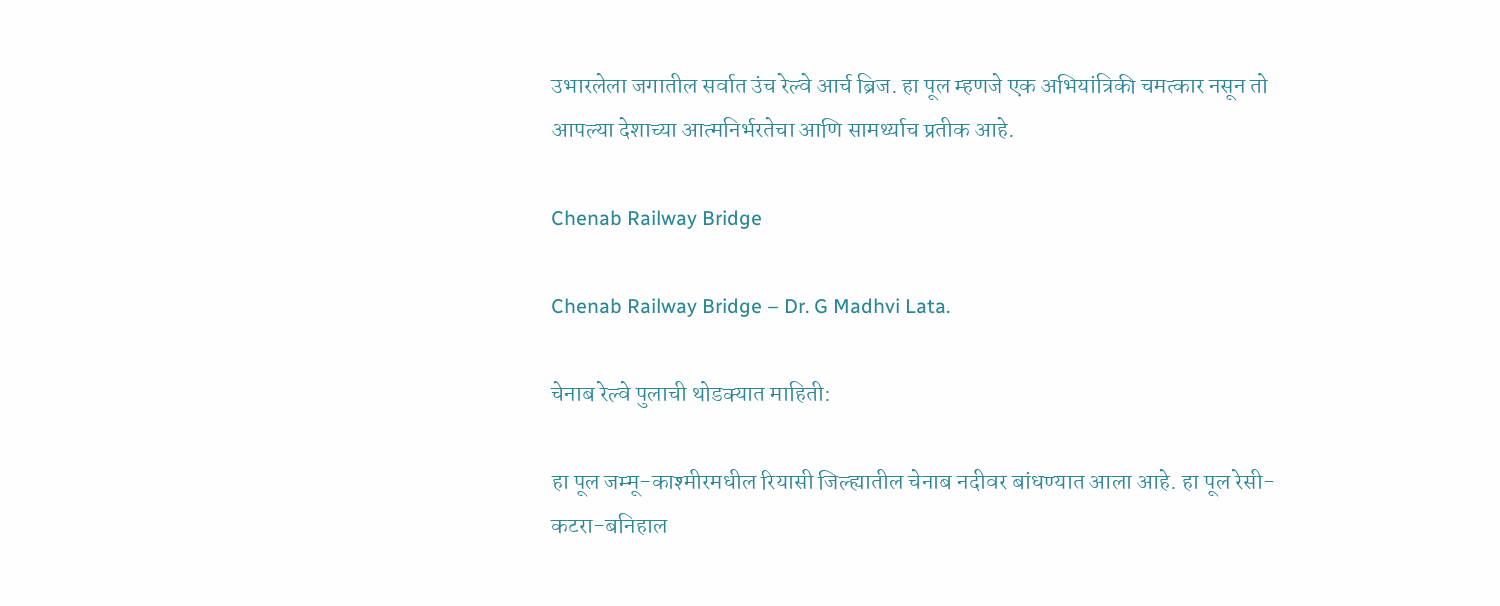उभारलेला जगातील सर्वात उंच रेल्वे आर्च ब्रिज. हा पूल म्हणजे एक अभियांत्रिकी चमत्कार नसून तो आपल्या देशाच्या आत्मनिर्भरतेचा आणि सामर्थ्याच प्रतीक आहे.

Chenab Railway Bridge

Chenab Railway Bridge – Dr. G Madhvi Lata.

चेनाब रेल्वे पुलाची थोडक्यात माहिती:

हा पूल जम्मू-काश्मीरमधील रियासी जिल्ह्यातील चेनाब नदीवर बांधण्यात आला आहे. हा पूल रेसी-कटरा-बनिहाल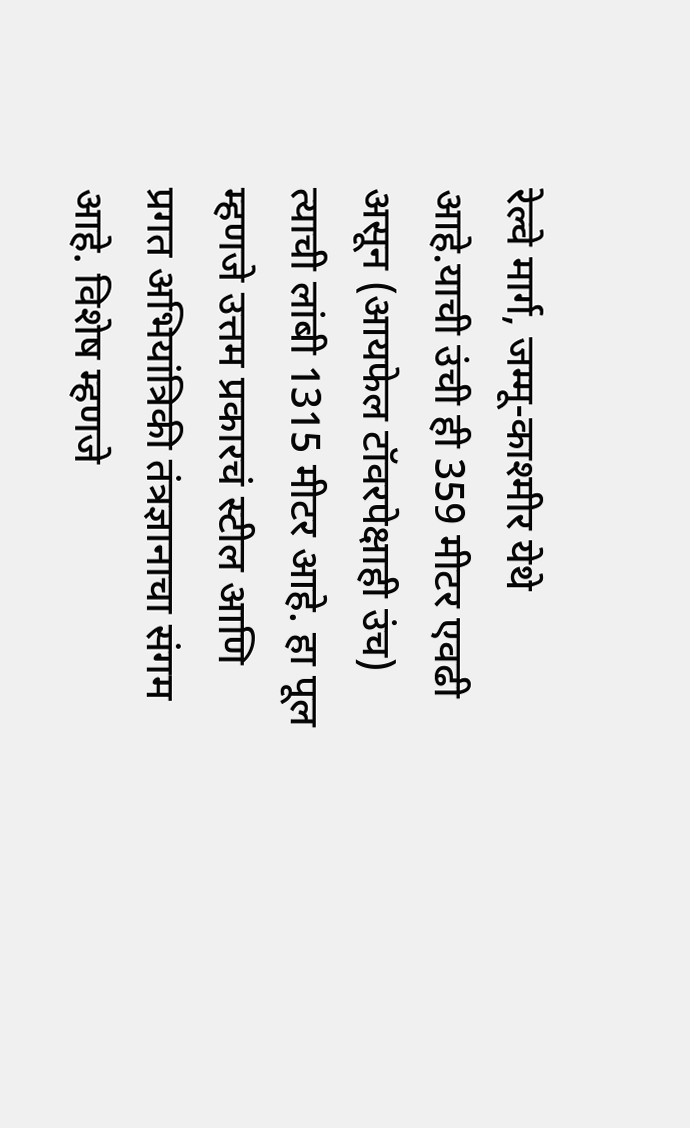रेल्वे मार्ग, जम्मू-काश्मीर येथे आहे.याची उंची ही 359 मीटर एवढी असून (आयफेल टॉवरपेक्षाही उंच) त्याची लांबी 1315 मीटर आहे. हा पूल म्हणजे उत्तम प्रकारचं स्टील आणि प्रगत अभियांत्रिकी तंत्रज्ञानाचा संगम आहे. विशेष म्हणजे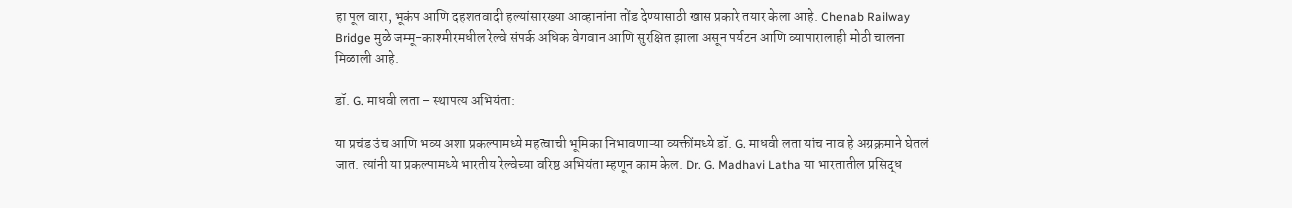हा पूल वारा, भूकंप आणि दहशतवादी हल्यांसारख्या आव्हानांना तोंड देण्यासाठी खास प्रकारे तयार केला आहे. Chenab Railway Bridge मुळे जम्मू-काश्मीरमधील रेल्वे संपर्क अधिक वेगवान आणि सुरक्षित झाला असून पर्यटन आणि व्यापारालाही मोठी चालना मिळाली आहे.

डॉ. G. माधवी लता – स्थापत्य अभियंता:

या प्रचंड उंच आणि भव्य अशा प्रकल्पामध्ये महत्वाची भूमिका निभावणाऱ्या व्यक्तींमध्ये डॉ. G. माधवी लता यांच नाव हे अग्रक्रमाने घेतलं जात. त्यांनी या प्रकल्पामध्ये भारतीय रेल्वेच्या वरिष्ठ अभियंता म्हणून काम केल. Dr. G. Madhavi Latha या भारतातील प्रसिद्ध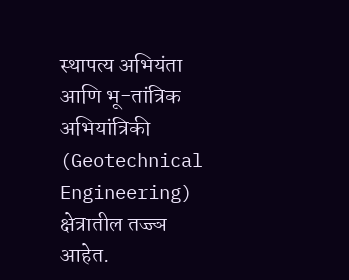स्थापत्य अभियंता आणि भू-तांत्रिक अभियांत्रिकी (Geotechnical Engineering) क्षेत्रातील तज्ज्ञ आहेत.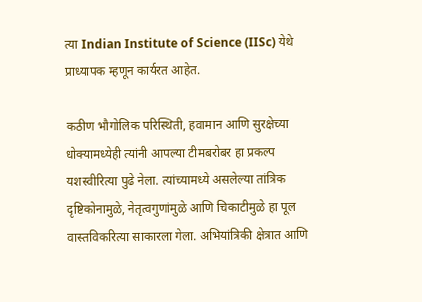त्या Indian Institute of Science (IISc) येथे प्राध्यापक म्हणून कार्यरत आहेत.

कठीण भौगोलिक परिस्थिती, हवामान आणि सुरक्षेच्या धोक्यामध्येही त्यांनी आपल्या टीमबरोबर हा प्रकल्प यशस्वीरित्या पुढे नेला. त्यांच्यामध्ये असलेल्या तांत्रिक दृष्टिकोनामुळे, नेतृत्वगुणांमुळे आणि चिकाटीमुळे हा पूल वास्तविकरित्या साकारला गेला. अभियांत्रिकी क्षेत्रात आणि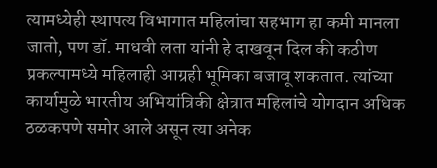त्यामध्येही स्थापत्य विभागात महिलांचा सहभाग हा कमी मानला जातो, पण डॉ. माधवी लता यांनी हे दाखवून दिल की कठीण प्रकल्पामध्ये महिलाही आग्रही भूमिका बजावू शकतात. त्यांच्या कार्यामुळे भारतीय अभियांत्रिकी क्षेत्रात महिलांचे योगदान अधिक ठळकपणे समोर आले असून त्या अनेक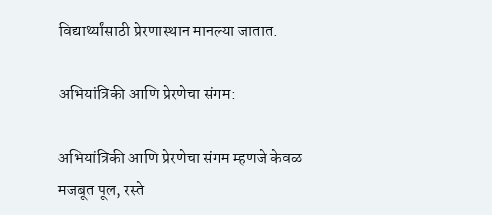विद्यार्थ्यांसाठी प्रेरणास्थान मानल्या जातात.

अभियांत्रिकी आणि प्रेरणेचा संगम:

अभियांत्रिकी आणि प्रेरणेचा संगम म्हणजे केवळ मजबूत पूल, रस्ते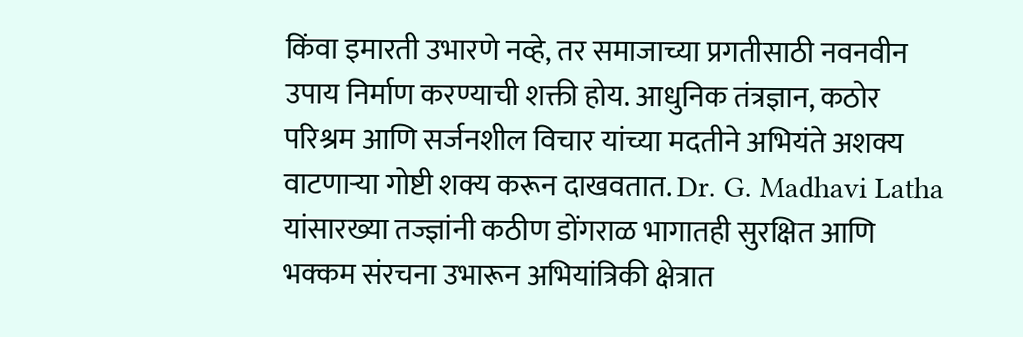किंवा इमारती उभारणे नव्हे, तर समाजाच्या प्रगतीसाठी नवनवीन उपाय निर्माण करण्याची शक्ती होय. आधुनिक तंत्रज्ञान, कठोर परिश्रम आणि सर्जनशील विचार यांच्या मदतीने अभियंते अशक्य वाटणाऱ्या गोष्टी शक्य करून दाखवतात. Dr. G. Madhavi Latha यांसारख्या तज्ज्ञांनी कठीण डोंगराळ भागातही सुरक्षित आणि भक्कम संरचना उभारून अभियांत्रिकी क्षेत्रात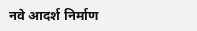नवे आदर्श निर्माण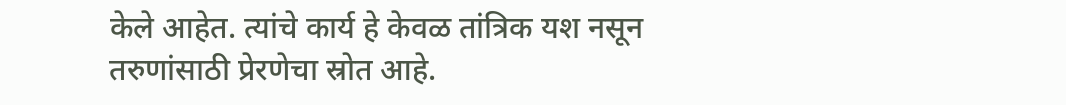केले आहेत. त्यांचे कार्य हे केवळ तांत्रिक यश नसून तरुणांसाठी प्रेरणेचा स्रोत आहे.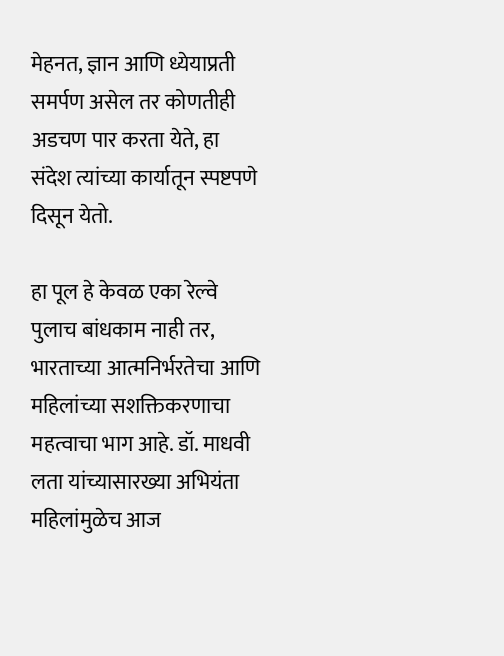मेहनत, ज्ञान आणि ध्येयाप्रती समर्पण असेल तर कोणतीही अडचण पार करता येते, हा संदेश त्यांच्या कार्यातून स्पष्टपणे दिसून येतो.

हा पूल हे केवळ एका रेल्वे पुलाच बांधकाम नाही तर, भारताच्या आत्मनिर्भरतेचा आणि महिलांच्या सशक्तिकरणाचा महत्वाचा भाग आहे. डॉ. माधवी लता यांच्यासारख्या अभियंता महिलांमुळेच आज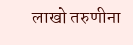लाखो तरुणीना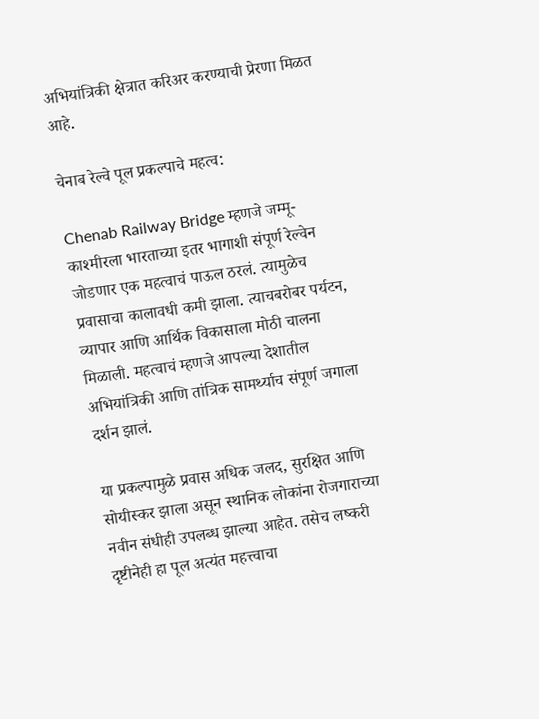अभियांत्रिकी क्षेत्रात करिअर करण्याची प्रेरणा मिळत आहे.

चेनाब रेल्वे पूल प्रकल्पाचे महत्व:

Chenab Railway Bridge म्हणजे जम्मू-काश्मीरला भारताच्या इतर भागाशी संपूर्ण रेल्वेन जोडणार एक महत्वाचं पाऊल ठरलं. त्यामुळेच प्रवासाचा कालावधी कमी झाला. त्याचबरोबर पर्यटन, व्यापार आणि आर्थिक विकासाला मोठी चालना मिळाली. महत्वाचं म्हणजे आपल्या देशातील अभियांत्रिकी आणि तांत्रिक सामर्थ्याच संपूर्ण जगाला दर्शन झालं.

या प्रकल्पामुळे प्रवास अधिक जलद, सुरक्षित आणि सोयीस्कर झाला असून स्थानिक लोकांना रोजगाराच्या नवीन संधीही उपलब्ध झाल्या आहेत. तसेच लष्करी दृष्टीनेही हा पूल अत्यंत महत्त्वाचा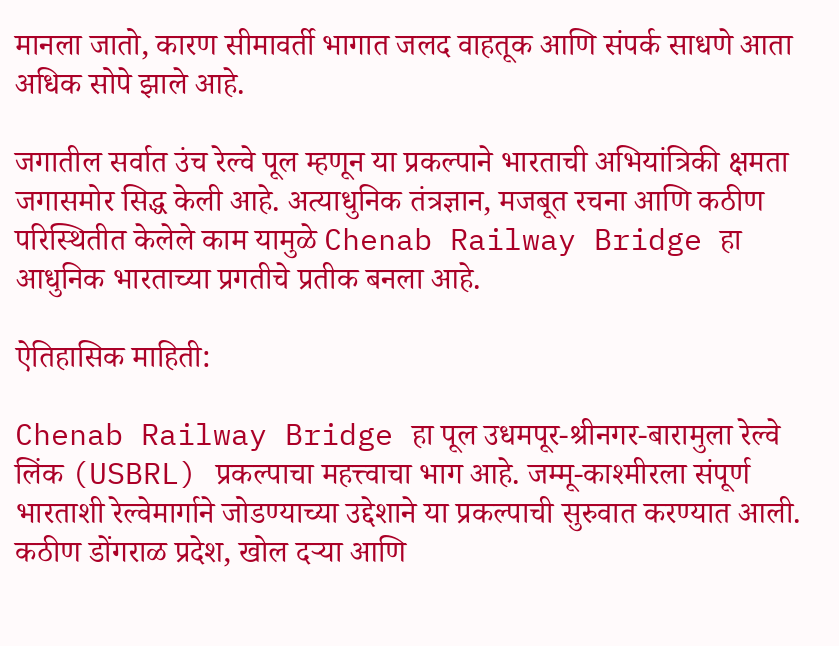मानला जातो, कारण सीमावर्ती भागात जलद वाहतूक आणि संपर्क साधणे आता अधिक सोपे झाले आहे.

जगातील सर्वात उंच रेल्वे पूल म्हणून या प्रकल्पाने भारताची अभियांत्रिकी क्षमता जगासमोर सिद्ध केली आहे. अत्याधुनिक तंत्रज्ञान, मजबूत रचना आणि कठीण परिस्थितीत केलेले काम यामुळे Chenab Railway Bridge हा आधुनिक भारताच्या प्रगतीचे प्रतीक बनला आहे.

ऐतिहासिक माहिती:

Chenab Railway Bridge हा पूल उधमपूर-श्रीनगर-बारामुला रेल्वे लिंक (USBRL) प्रकल्पाचा महत्त्वाचा भाग आहे. जम्मू-काश्मीरला संपूर्ण भारताशी रेल्वेमार्गाने जोडण्याच्या उद्देशाने या प्रकल्पाची सुरुवात करण्यात आली. कठीण डोंगराळ प्रदेश, खोल दऱ्या आणि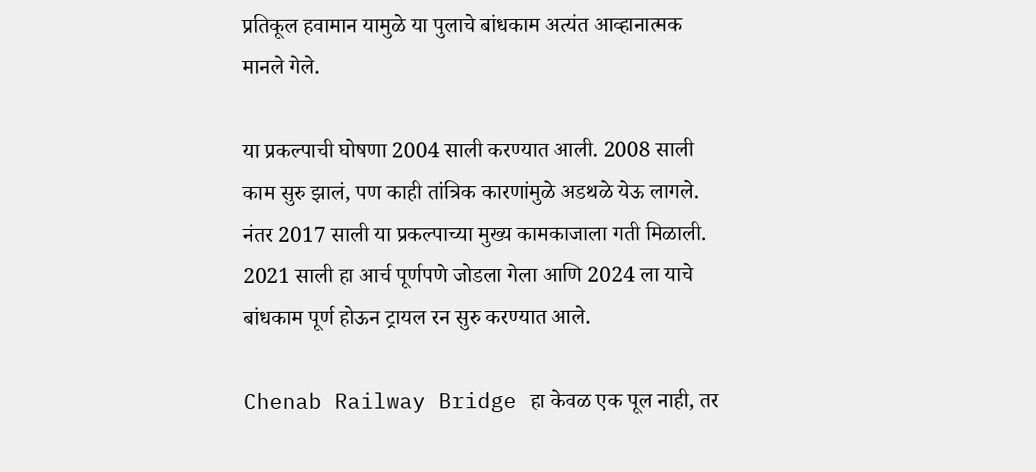प्रतिकूल हवामान यामुळे या पुलाचे बांधकाम अत्यंत आव्हानात्मक मानले गेले.

या प्रकल्पाची घोषणा 2004 साली करण्यात आली. 2008 साली काम सुरु झालं, पण काही तांत्रिक कारणांमुळे अडथळे येऊ लागले. नंतर 2017 साली या प्रकल्पाच्या मुख्य कामकाजाला गती मिळाली. 2021 साली हा आर्च पूर्णपणे जोडला गेला आणि 2024 ला याचे बांधकाम पूर्ण होऊन ट्रायल रन सुरु करण्यात आले.

Chenab Railway Bridge हा केवळ एक पूल नाही, तर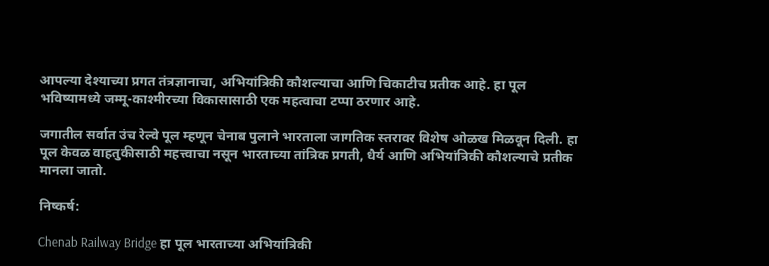आपल्या देश्याच्या प्रगत तंत्रज्ञानाचा, अभियांत्रिकी कौशल्याचा आणि चिकाटीच प्रतीक आहे. हा पूल भविष्यामध्ये जम्मू-काश्मीरच्या विकासासाठी एक महत्वाचा टप्पा ठरणार आहे.

जगातील सर्वात उंच रेल्वे पूल म्हणून चेनाब पुलाने भारताला जागतिक स्तरावर विशेष ओळख मिळवून दिली. हा पूल केवळ वाहतुकीसाठी महत्त्वाचा नसून भारताच्या तांत्रिक प्रगती, धैर्य आणि अभियांत्रिकी कौशल्याचे प्रतीक मानला जातो.

निष्कर्ष:

Chenab Railway Bridge हा पूल भारताच्या अभियांत्रिकी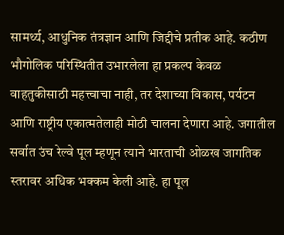सामर्थ्य, आधुनिक तंत्रज्ञान आणि जिद्दीचे प्रतीक आहे. कठीण भौगोलिक परिस्थितीत उभारलेला हा प्रकल्प केवळ वाहतुकीसाठी महत्त्वाचा नाही, तर देशाच्या विकास, पर्यटन आणि राष्ट्रीय एकात्मतेलाही मोठी चालना देणारा आहे. जगातील सर्वात उंच रेल्वे पूल म्हणून त्याने भारताची ओळख जागतिक स्तरावर अधिक भक्कम केली आहे. हा पूल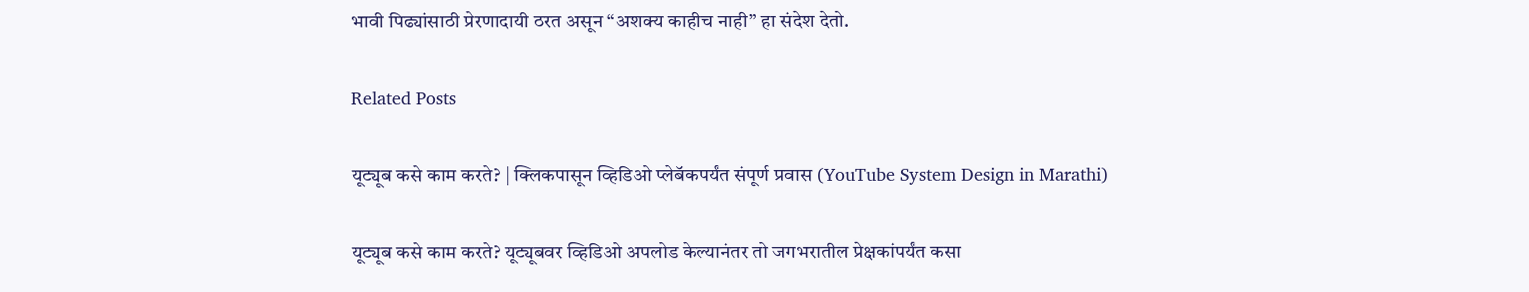भावी पिढ्यांसाठी प्रेरणादायी ठरत असून “अशक्य काहीच नाही” हा संदेश देतो.

Related Posts

यूट्यूब कसे काम करते? | क्लिकपासून व्हिडिओ प्लेबॅकपर्यंत संपूर्ण प्रवास (YouTube System Design in Marathi)

यूट्यूब कसे काम करते? यूट्यूबवर व्हिडिओ अपलोड केल्यानंतर तो जगभरातील प्रेक्षकांपर्यंत कसा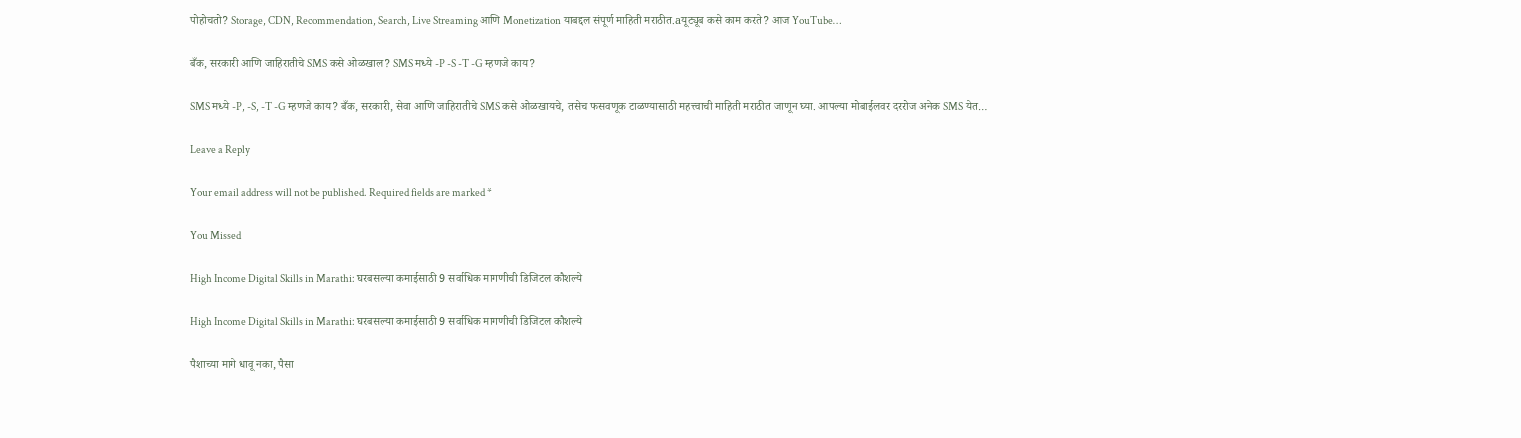पोहोचतो? Storage, CDN, Recommendation, Search, Live Streaming आणि Monetization याबद्दल संपूर्ण माहिती मराठीत.aयूट्यूब कसे काम करते? आज YouTube…

बँक, सरकारी आणि जाहिरातीचे SMS कसे ओळखाल? SMS मध्ये -P -S -T -G म्हणजे काय?

SMS मध्ये -P, -S, -T -G म्हणजे काय? बँक, सरकारी, सेवा आणि जाहिरातीचे SMS कसे ओळखायचे, तसेच फसवणूक टाळण्यासाठी महत्त्वाची माहिती मराठीत जाणून घ्या. आपल्या मोबाईलवर दररोज अनेक SMS येत…

Leave a Reply

Your email address will not be published. Required fields are marked *

You Missed

High Income Digital Skills in Marathi: घरबसल्या कमाईसाठी 9 सर्वाधिक मागणीची डिजिटल कौशल्ये

High Income Digital Skills in Marathi: घरबसल्या कमाईसाठी 9 सर्वाधिक मागणीची डिजिटल कौशल्ये

पैशाच्या मागे धावू नका, पैसा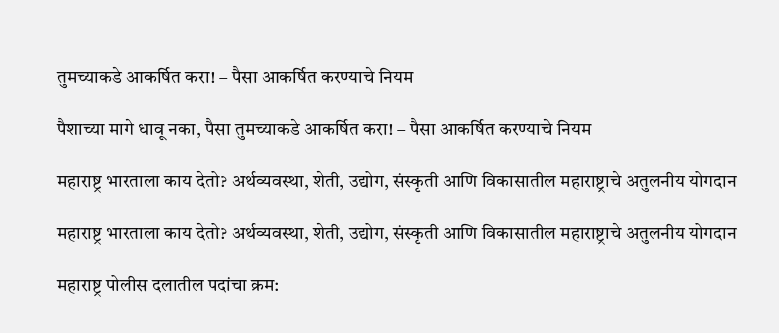तुमच्याकडे आकर्षित करा! – पैसा आकर्षित करण्याचे नियम

पैशाच्या मागे धावू नका, पैसा तुमच्याकडे आकर्षित करा! – पैसा आकर्षित करण्याचे नियम

महाराष्ट्र भारताला काय देतो? अर्थव्यवस्था, शेती, उद्योग, संस्कृती आणि विकासातील महाराष्ट्राचे अतुलनीय योगदान

महाराष्ट्र भारताला काय देतो? अर्थव्यवस्था, शेती, उद्योग, संस्कृती आणि विकासातील महाराष्ट्राचे अतुलनीय योगदान

महाराष्ट्र पोलीस दलातील पदांचा क्रम: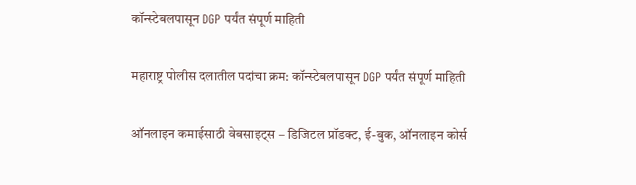कॉन्स्टेबलपासून DGP पर्यंत संपूर्ण माहिती

महाराष्ट्र पोलीस दलातील पदांचा क्रम: कॉन्स्टेबलपासून DGP पर्यंत संपूर्ण माहिती

ऑनलाइन कमाईसाठी वेबसाइट्स – डिजिटल प्रॉडक्ट, ई-बुक, ऑनलाइन कोर्स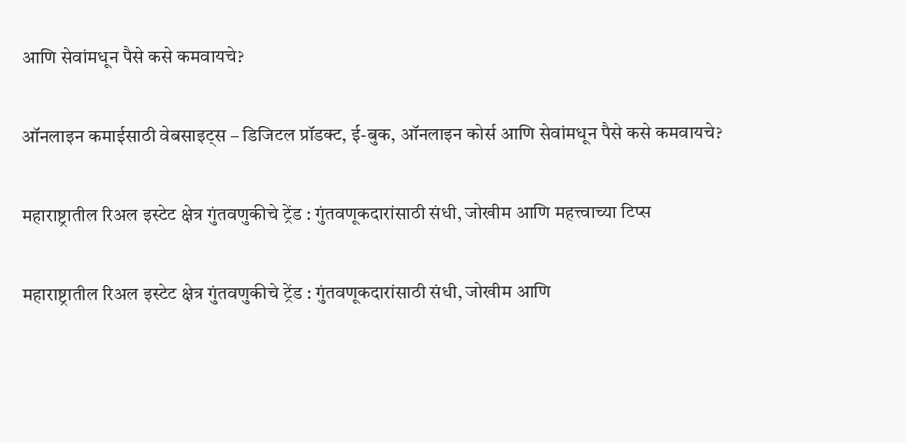आणि सेवांमधून पैसे कसे कमवायचे?

ऑनलाइन कमाईसाठी वेबसाइट्स – डिजिटल प्रॉडक्ट, ई-बुक, ऑनलाइन कोर्स आणि सेवांमधून पैसे कसे कमवायचे?

महाराष्ट्रातील रिअल इस्टेट क्षेत्र गुंतवणुकीचे ट्रेंड : गुंतवणूकदारांसाठी संधी, जोखीम आणि महत्त्वाच्या टिप्स

महाराष्ट्रातील रिअल इस्टेट क्षेत्र गुंतवणुकीचे ट्रेंड : गुंतवणूकदारांसाठी संधी, जोखीम आणि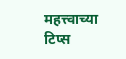महत्त्वाच्या टिप्स